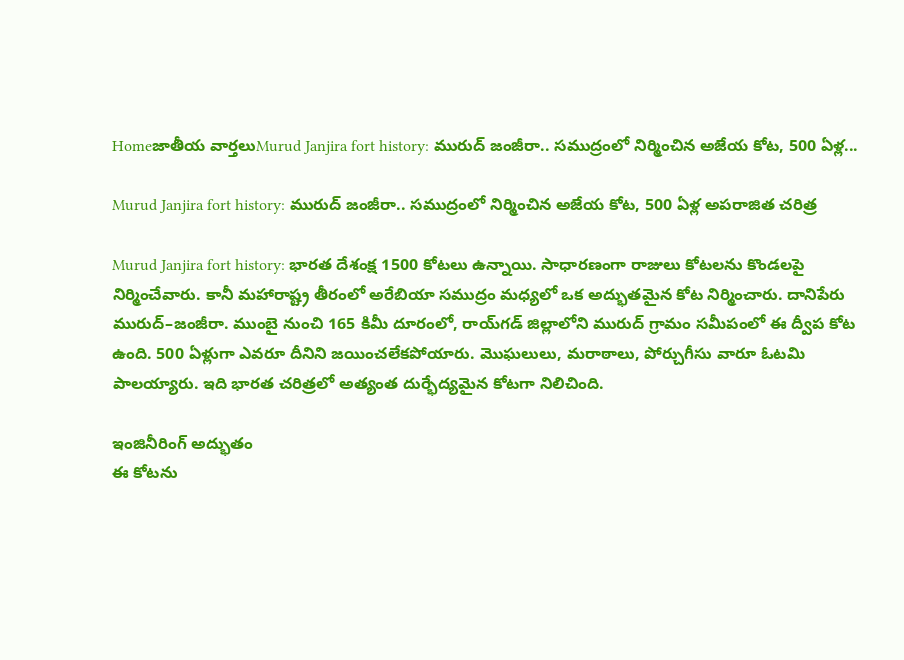Homeజాతీయ వార్తలుMurud Janjira fort history: మురుద్‌ జంజీరా.. సముద్రంలో నిర్మించిన అజేయ కోట, 500 ఏళ్ల...

Murud Janjira fort history: మురుద్‌ జంజీరా.. సముద్రంలో నిర్మించిన అజేయ కోట, 500 ఏళ్ల అపరాజిత చరిత్ర

Murud Janjira fort history: భారత దేశంక్ష 1500 కోటలు ఉన్నాయి. సాధారణంగా రాజులు కోటలను కొండలపై నిర్మించేవారు. కానీ మహారాష్ట్ర తీరంలో అరేబియా సముద్రం మధ్యలో ఒక అద్భుతమైన కోట నిర్మించారు. దానిపేరు మురుద్‌–జంజీరా. ముంబై నుంచి 165 కిమీ దూరంలో, రాయ్‌గడ్‌ జిల్లాలోని మురుద్‌ గ్రామం సమీపంలో ఈ ద్వీప కోట ఉంది. 500 ఏళ్లుగా ఎవరూ దీనిని జయించలేకపోయారు. మొఘలులు, మరాఠాలు, పోర్చుగీసు వారూ ఓటమి పాలయ్యారు. ఇది భారత చరిత్రలో అత్యంత దుర్భేద్యమైన కోటగా నిలిచింది.

ఇంజినీరింగ్‌ అద్భుతం
ఈ కోటను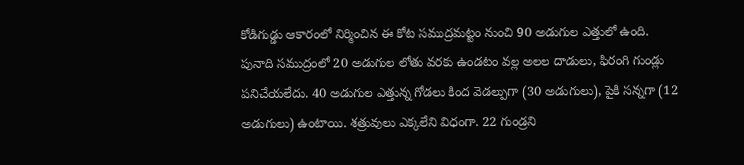కోడిగుడ్డు ఆకారంలో నిర్మించిన ఈ కోట సముద్రమట్టం నుంచి 90 అడుగుల ఎత్తులో ఉంది. పునాది సముద్రంలో 20 అడుగుల లోతు వరకు ఉండటం వల్ల అలల దాడులు, ఫిరంగి గుండ్లు పనిచేయలేదు. 40 అడుగుల ఎత్తున్న గోడలు కింద వెడల్పుగా (30 అడుగులు), పైకి సన్నగా (12 అడుగులు) ఉంటాయి. శత్రువులు ఎక్కలేని విధంగా. 22 గుండ్రని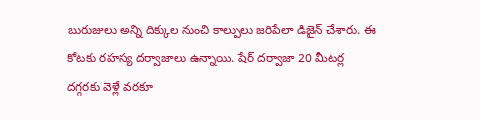బురుజులు అన్ని దిక్కుల నుంచి కాల్పులు జరిపేలా డిజైన్‌ చేశారు. ఈ కోటకు రహస్య దర్వాజాలు ఉన్నాయి. షేర్‌ దర్వాజా 20 మీటర్ల దగ్గరకు వెళ్లే వరకూ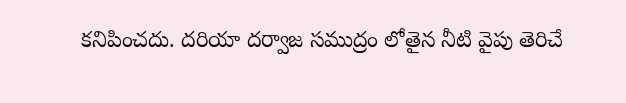కనిపించదు. దరియా దర్వాజ సముద్రం లోతైన నీటి వైపు తెరిచే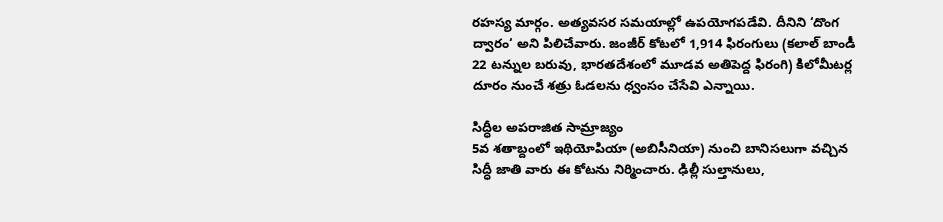రహస్య మార్గం. అత్యవసర సమయాల్లో ఉపయోగపడేవి. దీనిని ‘దొంగ ద్వారం‘ అని పిలిచేవారు. జంజీర్‌ కోటలో 1,914 ఫిరంగులు (కలాల్‌ బాండీ 22 టన్నుల బరువు, భారతదేశంలో మూడవ అతిపెద్ద ఫిరంగి) కిలోమీటర్ల దూరం నుంచే శత్రు ఓడలను ధ్వంసం చేసేవి ఎన్నాయి.

సిద్ధీల అపరాజిత సామ్రాజ్యం
5వ శతాబ్దంలో ఇథియోపియా (అబిసీనియా) నుంచి బానిసలుగా వచ్చిన సిద్ధీ జాతి వారు ఈ కోటను నిర్మించారు. ఢిల్లీ సుల్తానులు,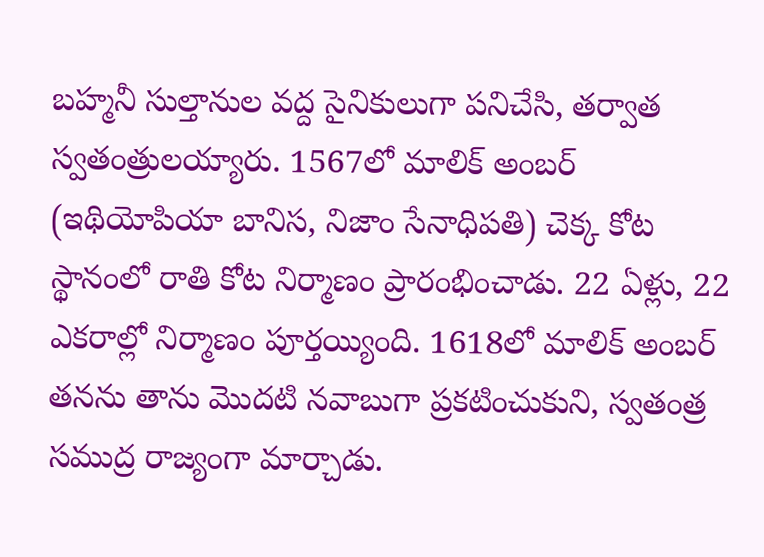బహ్మనీ సుల్తానుల వద్ద సైనికులుగా పనిచేసి, తర్వాత స్వతంత్రులయ్యారు. 1567లో మాలిక్‌ అంబర్‌ (ఇథియోపియా బానిస, నిజాం సేనాధిపతి) చెక్క కోట స్థానంలో రాతి కోట నిర్మాణం ప్రారంభించాడు. 22 ఏళ్లు, 22 ఎకరాల్లో నిర్మాణం పూర్తయ్యింది. 1618లో మాలిక్‌ అంబర్‌ తనను తాను మొదటి నవాబుగా ప్రకటించుకుని, స్వతంత్ర సముద్ర రాజ్యంగా మార్చాడు.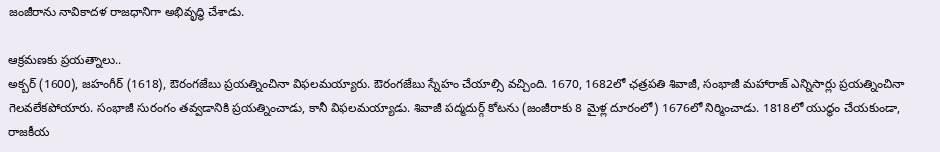జంజీరాను నావికాదళ రాజధానిగా అభివృద్ధి చేశాడు.

ఆక్రమణకు ప్రయత్నాలు..
అక్బర్‌ (1600), జహంగీర్‌ (1618), ఔరంగజేబు ప్రయత్నించినా విఫలమయ్యారు. ఔరంగజేబు స్నేహం చేయాల్సి వచ్చింది. 1670, 1682లో ఛత్రపతి శివాజీ, సంభాజీ మహారాజ్‌ ఎన్నిసార్లు ప్రయత్నించినా గెలవలేకపోయారు. సంభాజీ సురంగం తవ్వడానికి ప్రయత్నించాడు, కానీ విఫలమయ్యాడు. శివాజీ పద్మదుర్గ్‌ కోటను (జంజీరాకు 8 మైళ్ల దూరంలో) 1676లో నిర్మించాడు. 1818లో యుద్ధం చేయకుండా, రాజకీయ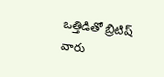ఒత్తిడితో బ్రిటిష్‌ వారు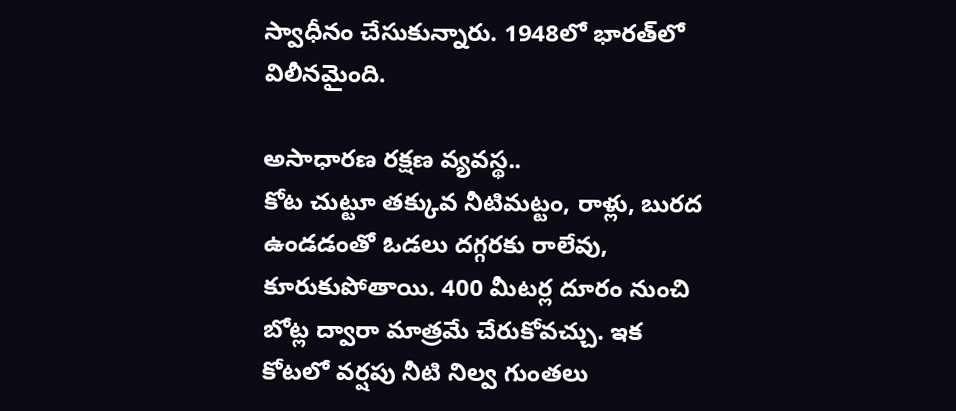స్వాధీనం చేసుకున్నారు. 1948లో భారత్‌లో విలీనమైంది.

అసాధారణ రక్షణ వ్యవస్థ..
కోట చుట్టూ తక్కువ నీటిమట్టం, రాళ్లు, బురద ఉండడంతో ఓడలు దగ్గరకు రాలేవు, కూరుకుపోతాయి. 400 మీటర్ల దూరం నుంచి బోట్ల ద్వారా మాత్రమే చేరుకోవచ్చు. ఇక కోటలో వర్షపు నీటి నిల్వ గుంతలు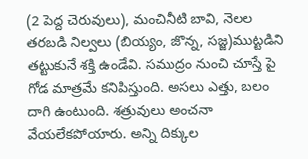(2 పెద్ద చెరువులు), మంచినీటి బావి, నెలల తరబడి నిల్వలు (బియ్యం, జొన్న, సజ్జ)ముట్టడిని తట్టుకునే శక్తి ఉండేవి. సముద్రం నుంచి చూస్తే పై గోడ మాత్రమే కనిపిస్తుంది. అసలు ఎత్తు, బలం దాగి ఉంటుంది. శత్రువులు అంచనా వేయలేకపోయారు. అన్ని దిక్కుల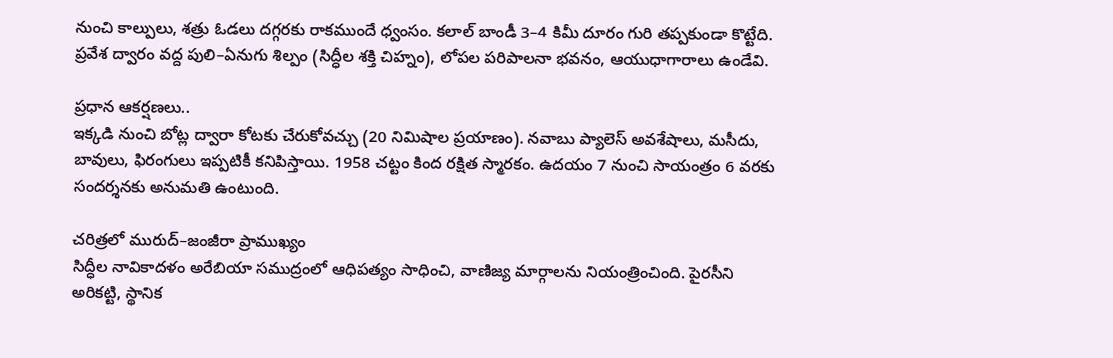నుంచి కాల్పులు, శత్రు ఓడలు దగ్గరకు రాకముందే ధ్వంసం. కలాల్‌ బాండీ 3–4 కిమీ దూరం గురి తప్పకుండా కొట్టేది. ప్రవేశ ద్వారం వద్ద పులి–ఏనుగు శిల్పం (సిద్ధీల శక్తి చిహ్నం), లోపల పరిపాలనా భవనం, ఆయుధాగారాలు ఉండేవి.

ప్రధాన ఆకర్షణలు..
ఇక్కడి నుంచి బోట్ల ద్వారా కోటకు చేరుకోవచ్చు (20 నిమిషాల ప్రయాణం). నవాబు ప్యాలెస్‌ అవశేషాలు, మసీదు, బావులు, ఫిరంగులు ఇప్పటికీ కనిపిస్తాయి. 1958 చట్టం కింద రక్షిత స్మారకం. ఉదయం 7 నుంచి సాయంత్రం 6 వరకు సందర్శనకు అనుమతి ఉంటుంది.

చరిత్రలో మురుద్‌–జంజీరా ప్రాముఖ్యం
సిద్ధీల నావికాదళం అరేబియా సముద్రంలో ఆధిపత్యం సాధించి, వాణిజ్య మార్గాలను నియంత్రించింది. పైరసీని అరికట్టి, స్థానిక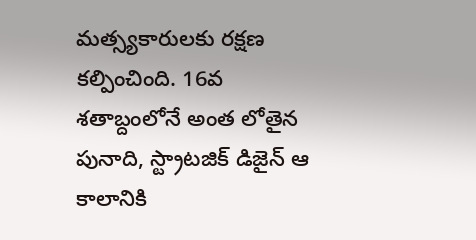మత్స్యకారులకు రక్షణ కల్పించింది. 16వ శతాబ్దంలోనే అంత లోతైన పునాది, స్ట్రాటజిక్‌ డిజైన్‌ ఆ కాలానికి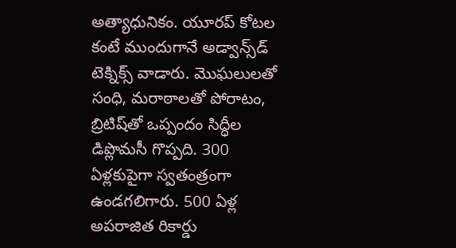అత్యాధునికం. యూరప్‌ కోటల కంటే ముందుగానే అడ్వాన్స్‌డ్‌ టెక్నిక్స్‌ వాడారు. మొఘలులతో సంధి, మరాఠాలతో పోరాటం, బ్రిటిష్‌తో ఒప్పందం సిద్ధీల డిప్లొమసీ గొప్పది. 300 ఏళ్లకుపైగా స్వతంత్రంగా ఉండగలిగారు. 500 ఏళ్ల అపరాజిత రికార్డు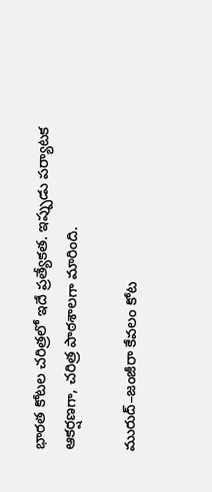భారత కోటల చరిత్రలో ఇదే ప్రత్యేకత. ఇప్పుడు పర్యాటక ఆకర్షణగా, చరిత్ర పాఠశాలగా మారింది.

మురుద్‌–జంజీరా కేవలం కోట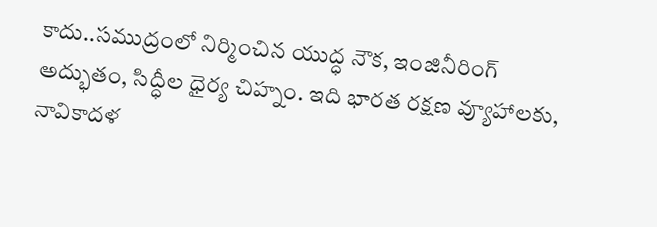కాదు..సముద్రంలో నిర్మించిన యుద్ధ నౌక, ఇంజినీరింగ్‌ అద్భుతం, సిద్ధీల ధైర్య చిహ్నం. ఇది భారత రక్షణ వ్యూహాలకు, నావికాదళ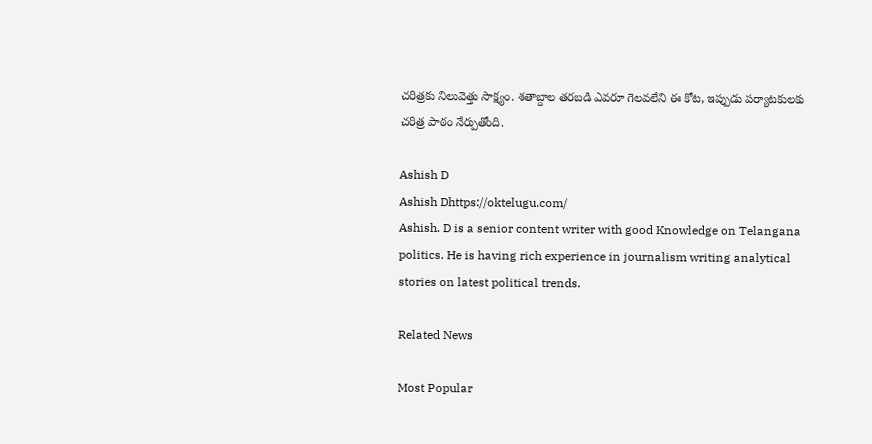చరిత్రకు నిలువెత్తు సాక్ష్యం. శతాబ్దాల తరబడి ఎవరూ గెలవలేని ఈ కోట, ఇప్పుడు పర్యాటకులకు చరిత్ర పాఠం నేర్పుతోంది.

Ashish D
Ashish Dhttps://oktelugu.com/
Ashish. D is a senior content writer with good Knowledge on Telangana politics. He is having rich experience in journalism writing analytical stories on latest political trends.

Related News

Most Popular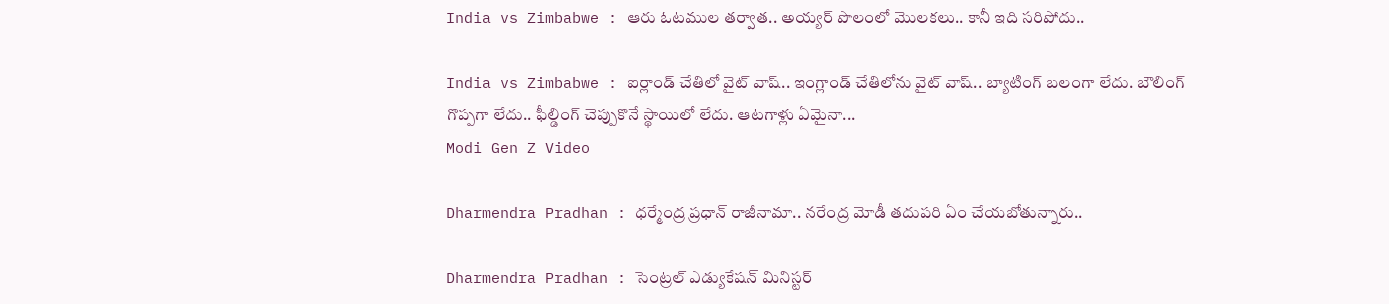India vs Zimbabwe : ఆరు ఓటముల తర్వాత.. అయ్యర్ పొలంలో మొలకలు.. కానీ ఇది సరిపోదు..

India vs Zimbabwe : ఐర్లాండ్ చేతిలో వైట్ వాష్.. ఇంగ్లాండ్ చేతిలోను వైట్ వాష్.. బ్యాటింగ్ బలంగా లేదు. బౌలింగ్ గొప్పగా లేదు.. ఫీల్డింగ్ చెప్పుకొనే స్థాయిలో లేదు. ఆటగాళ్లు ఏమైనా...
Modi Gen Z Video

Dharmendra Pradhan : ధర్మేంద్ర ప్రధాన్ రాజీనామా.. నరేంద్ర మోడీ తదుపరి ఏం చేయబోతున్నారు..

Dharmendra Pradhan : సెంట్రల్ ఎడ్యుకేషన్ మినిస్టర్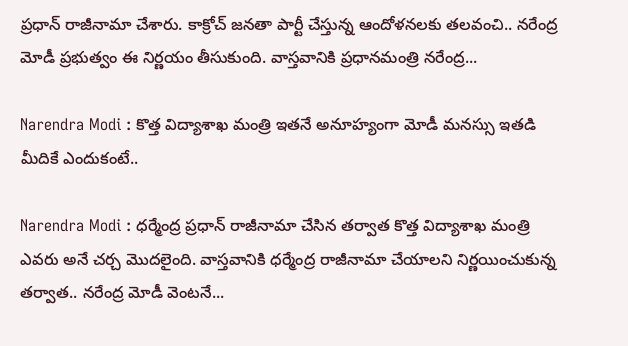ప్రధాన్ రాజీనామా చేశారు. కాక్రోచ్ జనతా పార్టీ చేస్తున్న ఆందోళనలకు తలవంచి.. నరేంద్ర మోడీ ప్రభుత్వం ఈ నిర్ణయం తీసుకుంది. వాస్తవానికి ప్రధానమంత్రి నరేంద్ర...

Narendra Modi : కొత్త విద్యాశాఖ మంత్రి ఇతనే అనూహ్యంగా మోడీ మనస్సు ఇతడి మీదికే ఎందుకంటే..

Narendra Modi : ధర్మేంద్ర ప్రధాన్ రాజీనామా చేసిన తర్వాత కొత్త విద్యాశాఖ మంత్రి ఎవరు అనే చర్చ మొదలైంది. వాస్తవానికి ధర్మేంద్ర రాజీనామా చేయాలని నిర్ణయించుకున్న తర్వాత.. నరేంద్ర మోడీ వెంటనే...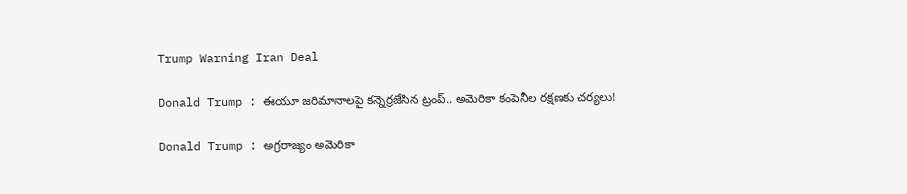Trump Warning Iran Deal

Donald Trump : ఈయూ జరిమానాలపై కన్నెర్రజేసిన ట్రంప్‌.. అమెరికా కంపెనీల రక్షణకు చర్యలు!

Donald Trump : అగ్రరాజ్యం అమెరికా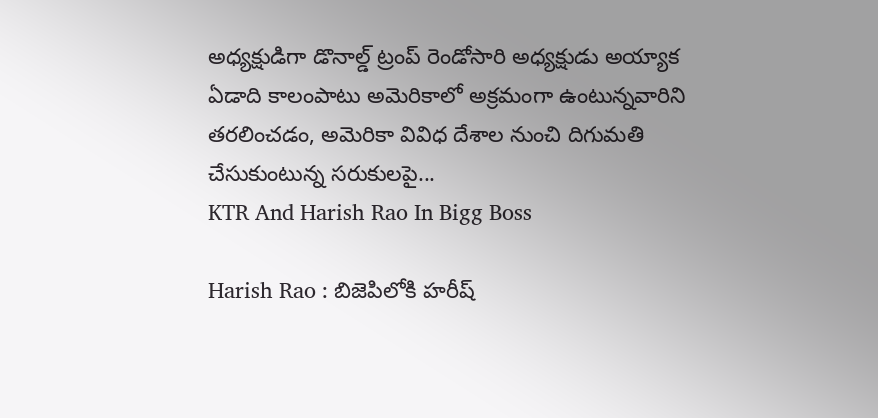అధ్యక్షుడిగా డొనాల్డ్‌ ట్రంప్‌ రెండోసారి అధ్యక్షుడు అయ్యాక ఏడాది కాలంపాటు అమెరికాలో అక్రమంగా ఉంటున్నవారిని తరలించడం, అమెరికా వివిధ దేశాల నుంచి దిగుమతి చేసుకుంటున్న సరుకులపై...
KTR And Harish Rao In Bigg Boss

Harish Rao : బిజెపిలోకి హరీష్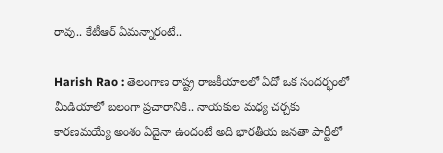రావు.. కేటీఆర్ ఏమన్నారంటే..

Harish Rao : తెలంగాణ రాష్ట్ర రాజకీయాలలో ఏదో ఒక సందర్భంలో మీడియాలో బలంగా ప్రచారానికి.. నాయకుల మధ్య చర్చకు కారణమయ్యే అంశం ఏదైనా ఉందంటే అది భారతీయ జనతా పార్టీలో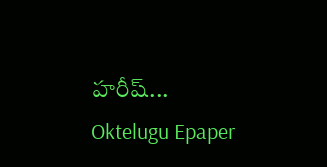హరీష్...
Oktelugu Epaper